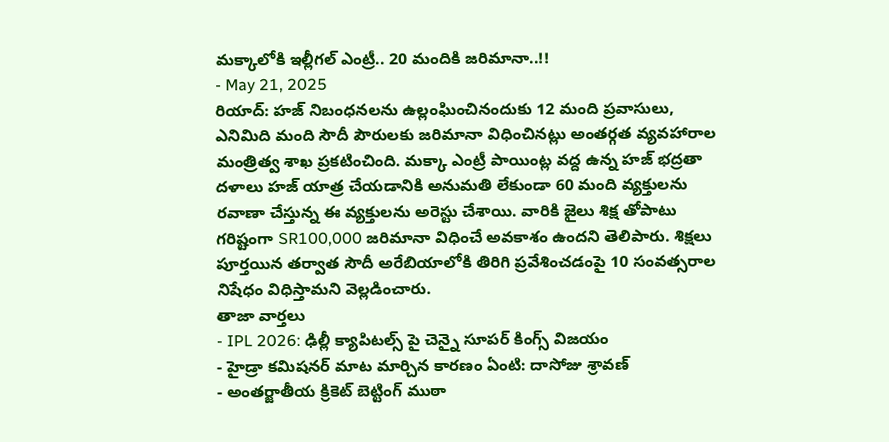మక్కాలోకి ఇల్లీగల్ ఎంట్రీ.. 20 మందికి జరిమానా..!!
- May 21, 2025
రియాద్: హజ్ నిబంధనలను ఉల్లంఘించినందుకు 12 మంది ప్రవాసులు, ఎనిమిది మంది సౌదీ పౌరులకు జరిమానా విధించినట్లు అంతర్గత వ్యవహారాల మంత్రిత్వ శాఖ ప్రకటించింది. మక్కా ఎంట్రీ పాయింట్ల వద్ద ఉన్న హజ్ భద్రతా దళాలు హజ్ యాత్ర చేయడానికి అనుమతి లేకుండా 60 మంది వ్యక్తులను రవాణా చేస్తున్న ఈ వ్యక్తులను అరెస్టు చేశాయి. వారికి జైలు శిక్ష తోపాటు గరిష్టంగా SR100,000 జరిమానా విధించే అవకాశం ఉందని తెలిపారు. శిక్షలు పూర్తయిన తర్వాత సౌదీ అరేబియాలోకి తిరిగి ప్రవేశించడంపై 10 సంవత్సరాల నిషేధం విధిస్తామని వెల్లడించారు.
తాజా వార్తలు
- IPL 2026: ఢిల్లీ క్యాపిటల్స్ పై చెన్నై సూపర్ కింగ్స్ విజయం
- హైడ్రా కమిషనర్ మాట మార్చిన కారణం ఏంటి: దాసోజు శ్రావణ్
- అంతర్జాతీయ క్రికెట్ బెట్టింగ్ ముఠా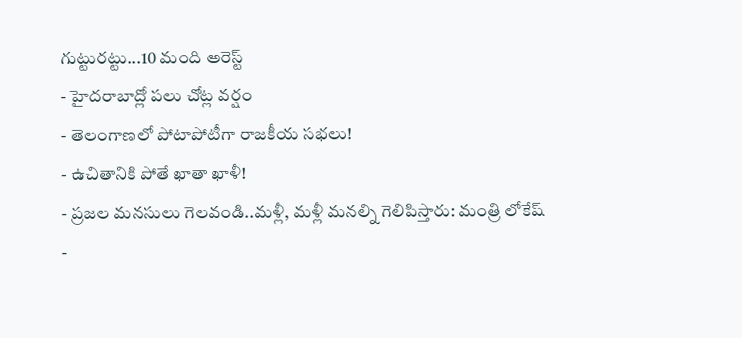గుట్టురట్టు...10 మంది అరెస్ట్
- హైదరాబాద్లో పలు చోట్ల వర్షం
- తెలంగాణలో పోటాపోటీగా రాజకీయ సభలు!
- ఉచితానికి పోతే ఖాతా ఖాళీ!
- ప్రజల మనసులు గెలవండి..మళ్లీ, మళ్లీ మనల్ని గెలిపిస్తారు: మంత్రి లోకేష్
-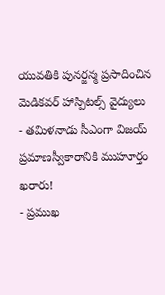యువతికి పునర్జన్మ ప్రసాదించిన మెడికవర్ హాస్పిటల్స్ వైద్యులు
- తమిళనాడు సీఎంగా విజయ్ ప్రమాణస్వీకారానికి ముహూర్తం ఖరారు!
- ప్రముఖ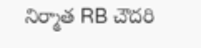నిర్మాత RB చౌదరి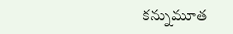కన్నుమూత